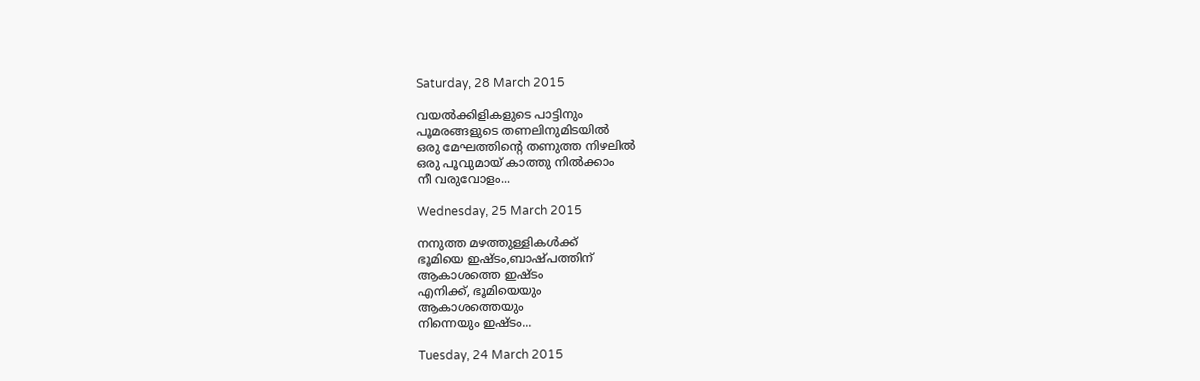Saturday, 28 March 2015

വയൽക്കിളികളുടെ പാട്ടിനും
പൂമരങ്ങളുടെ തണലിനുമിടയിൽ
ഒരു മേഘത്തിന്റെ തണുത്ത നിഴലിൽ
ഒരു പൂവുമായ്‌ കാത്തു നിൽക്കാം
നീ വരുവോളം...

Wednesday, 25 March 2015

നനുത്ത മഴത്തുള്ളികൾക്ക്‌
ഭൂമിയെ ഇഷ്ടം,ബാഷ്പത്തിന്‌
ആകാശത്തെ ഇഷ്ടം
എനിക്ക്‌, ഭൂമിയെയും
ആകാശത്തെയും
നിന്നെയും ഇഷ്ടം...

Tuesday, 24 March 2015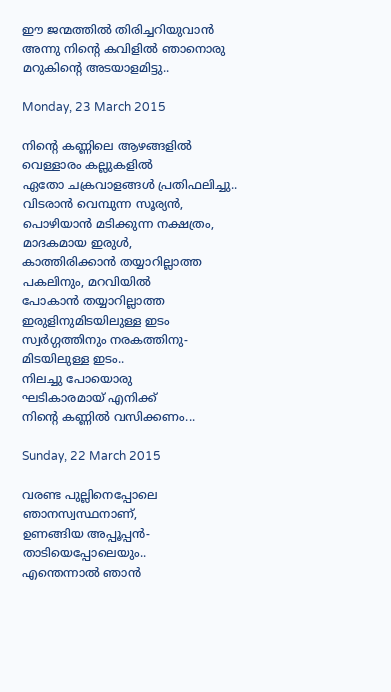ഈ ജന്മത്തിൽ തിരിച്ചറിയുവാൻ
അന്നു നിന്റെ കവിളിൽ ഞാനൊരു
മറുകിന്റെ അടയാളമിട്ടു..

Monday, 23 March 2015

നിന്റെ കണ്ണിലെ ആഴങ്ങളിൽ
വെള്ളാരം കല്ലുകളിൽ
ഏതോ ചക്രവാളങ്ങൾ പ്രതിഫലിച്ചു..
വിടരാൻ വെമ്പുന്ന സൂര്യൻ,
പൊഴിയാൻ മടിക്കുന്ന നക്ഷത്രം,
മാദകമായ ഇരുൾ,
കാത്തിരിക്കാൻ തയ്യാറില്ലാത്ത
പകലിനും, മറവിയിൽ
പോകാൻ തയ്യാറില്ലാത്ത
ഇരുളിനുമിടയിലുള്ള ഇടം
സ്വർഗ്ഗത്തിനും നരകത്തിനു-
മിടയിലുള്ള ഇടം..
നിലച്ചു പോയൊരു
ഘടികാരമായ്‌ എനിക്ക്‌
നിന്റെ കണ്ണിൽ വസിക്കണം...

Sunday, 22 March 2015

വരണ്ട പുല്ലിനെപ്പോലെ
ഞാനസ്വസ്ഥനാണ്‌,
ഉണങ്ങിയ അപ്പൂപ്പൻ-
താടിയെപ്പോലെയും..
എന്തെന്നാൽ ഞാൻ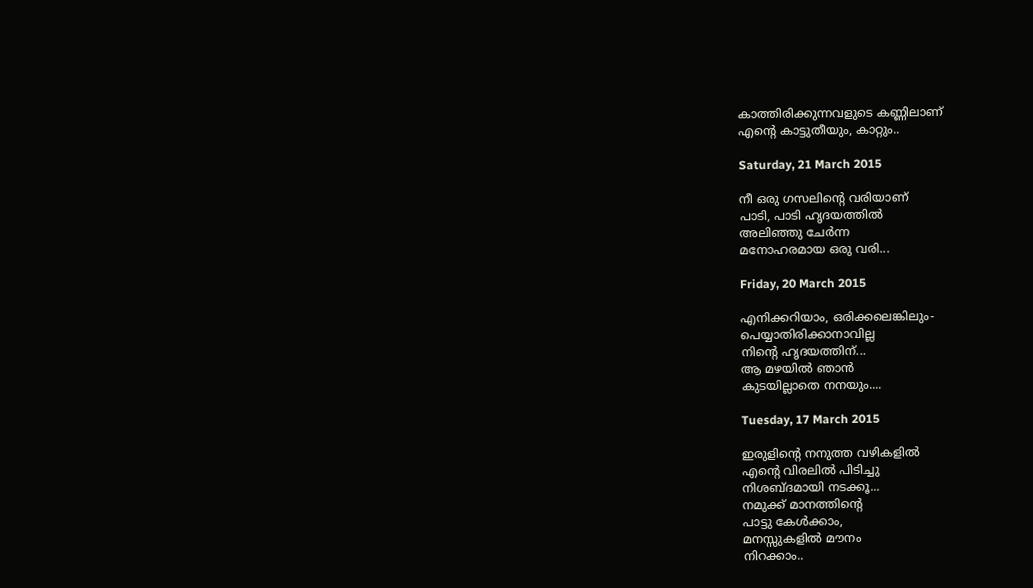കാത്തിരിക്കുന്നവളുടെ കണ്ണിലാണ്‌
എന്റെ കാട്ടുതീയും, കാറ്റും..

Saturday, 21 March 2015

നീ ഒരു ഗസലിന്റെ വരിയാണ്‌
പാടി, പാടി ഹൃദയത്തിൽ
അലിഞ്ഞു ചേർന്ന
മനോഹരമായ ഒരു വരി...

Friday, 20 March 2015

എനിക്കറിയാം, ഒരിക്കലെങ്കിലും-
പെയ്യാതിരിക്കാനാവില്ല
നിന്റെ ഹൃദയത്തിന്‌...
ആ മഴയിൽ ഞാൻ
കുടയില്ലാതെ നനയും....

Tuesday, 17 March 2015

ഇരുളിന്റെ നനുത്ത വഴികളിൽ
എന്റെ വിരലിൽ പിടിച്ചു
നിശബ്ദമായി നടക്കൂ...
നമുക്ക്‌ മാനത്തിന്റെ
പാട്ടു കേൾക്കാം,
മനസ്സുകളിൽ മൗനം
നിറക്കാം..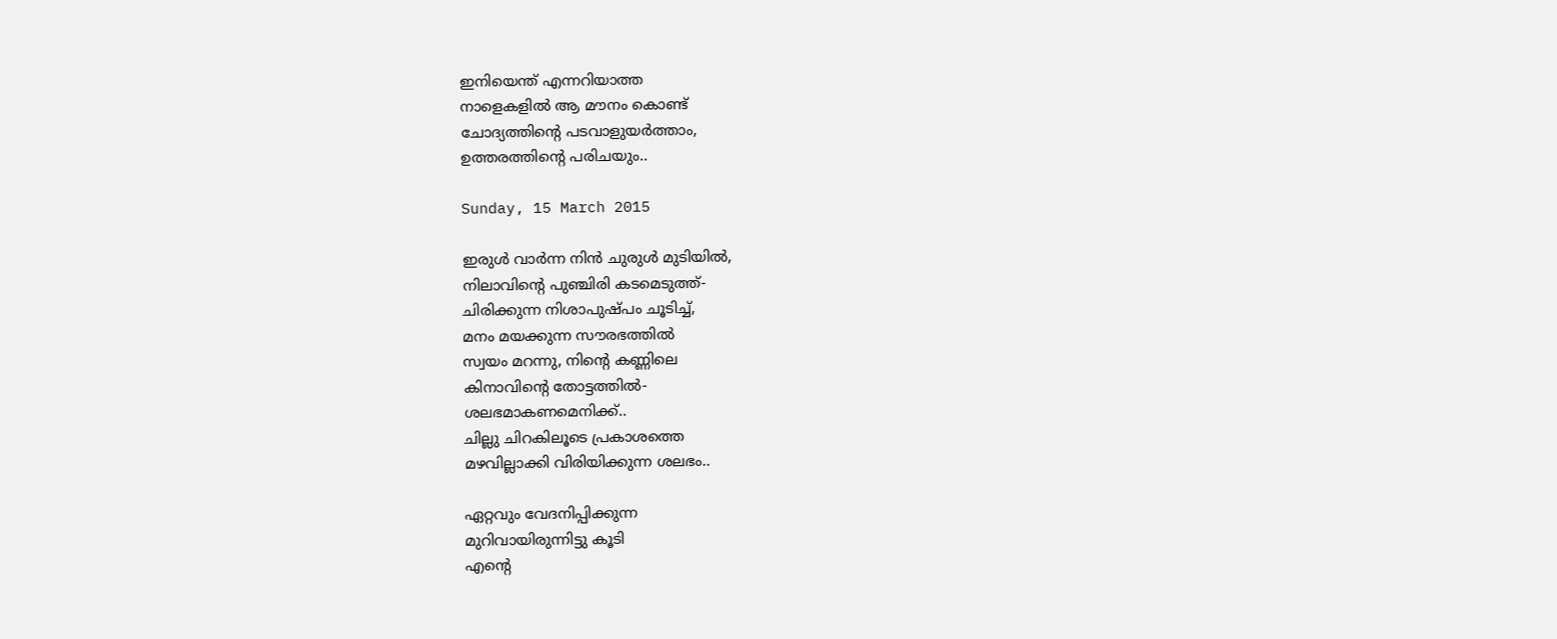ഇനിയെന്ത്‌ എന്നറിയാത്ത
നാളെകളിൽ ആ മൗനം കൊണ്ട്‌
ചോദ്യത്തിന്റെ പടവാളുയർത്താം,
ഉത്തരത്തിന്റെ പരിചയും..

Sunday, 15 March 2015

ഇരുൾ വാർന്ന നിൻ ചുരുൾ മുടിയിൽ,
നിലാവിന്റെ പുഞ്ചിരി കടമെടുത്ത്‌-
ചിരിക്കുന്ന നിശാപുഷ്പം ചൂടിച്ച്‌,
മനം മയക്കുന്ന സൗരഭത്തിൽ
സ്വയം മറന്നു, നിന്റെ കണ്ണിലെ
കിനാവിന്റെ തോട്ടത്തിൽ-
ശലഭമാകണമെനിക്ക്‌..
ചില്ലു ചിറകിലൂടെ പ്രകാശത്തെ
മഴവില്ലാക്കി വിരിയിക്കുന്ന ശലഭം..

ഏറ്റവും വേദനിപ്പിക്കുന്ന
മുറിവായിരുന്നിട്ടു കൂടി
എന്റെ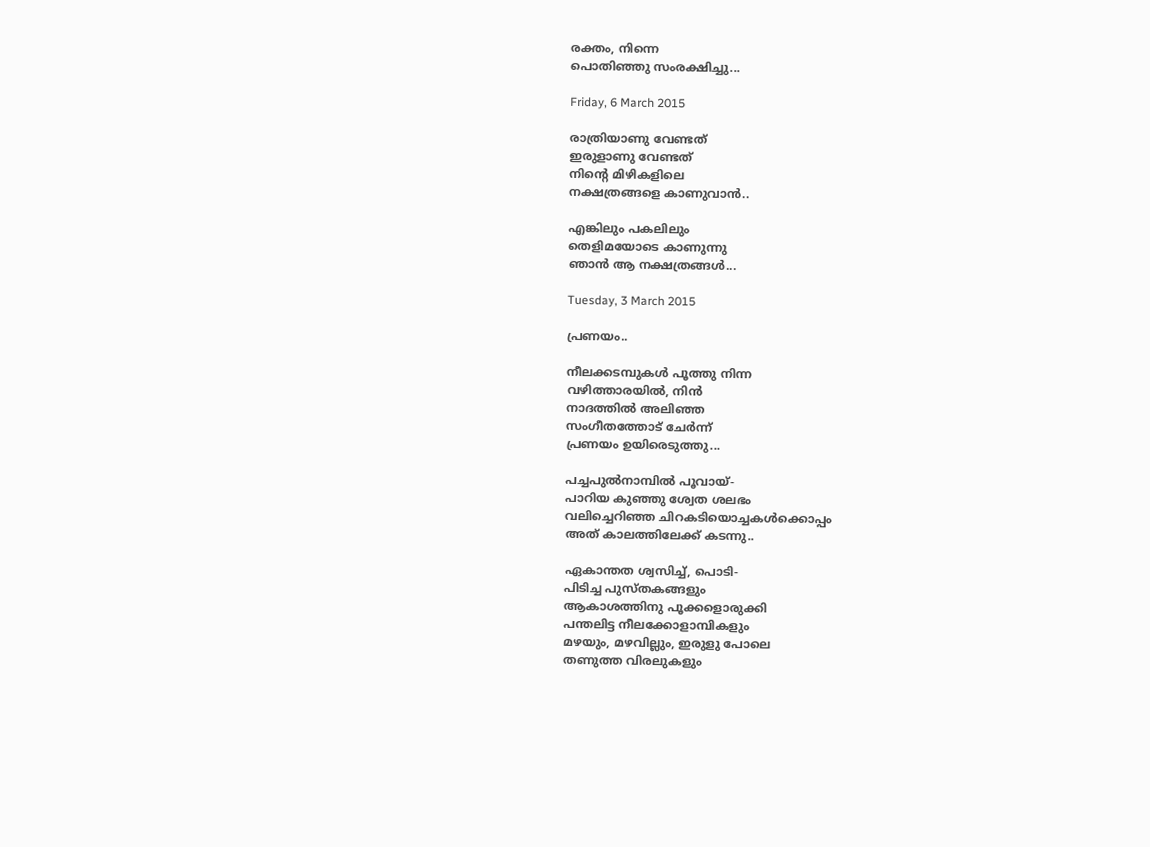രക്തം, നിന്നെ
പൊതിഞ്ഞു സംരക്ഷിച്ചു...

Friday, 6 March 2015

രാത്രിയാണു വേണ്ടത്‌
ഇരുളാണു വേണ്ടത്‌
നിന്റെ മിഴികളിലെ
നക്ഷത്രങ്ങളെ കാണുവാൻ..

എങ്കിലും പകലിലും
തെളിമയോടെ കാണുന്നു
ഞാൻ ആ നക്ഷത്രങ്ങൾ...

Tuesday, 3 March 2015

പ്രണയം..

നീലക്കടമ്പുകൾ പൂത്തു നിന്ന
വഴിത്താരയിൽ, നിൻ
നാദത്തിൽ അലിഞ്ഞ
സംഗീതത്തോട്‌ ചേർന്ന്
പ്രണയം ഉയിരെടുത്തു...

പച്ചപുൽനാമ്പിൽ പൂവായ്‌-
പാറിയ കുഞ്ഞു ശ്വേത ശലഭം
വലിച്ചെറിഞ്ഞ ചിറകടിയൊച്ചകൾക്കൊപ്പം
അത്‌ കാലത്തിലേക്ക്‌ കടന്നു..

ഏകാന്തത ശ്വസിച്ച്‌, പൊടി-
പിടിച്ച പുസ്തകങ്ങളും
ആകാശത്തിനു പൂക്കളൊരുക്കി
പന്തലിട്ട നീലക്കോളാമ്പികളും
മഴയും, മഴവില്ലും, ഇരുളു പോലെ
തണുത്ത വിരലുകളും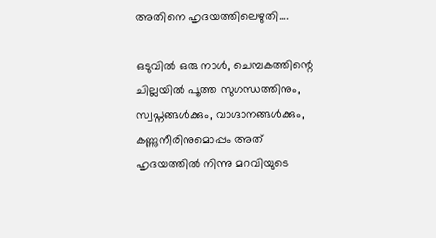അതിനെ ഹൃദയത്തിലെഴുതി....

ഒടുവിൽ ഒരു നാൾ, ചെമ്പകത്തിന്റെ
ചില്ലയിൽ പൂത്ത സുഗന്ധത്തിനും,
സ്വപ്നങ്ങൾക്കും, വാഗ്ദാനങ്ങൾക്കും,
കണ്ണുനീരിനുമൊപ്പം അത്‌
ഹൃദയത്തിൽ നിന്നു മറവിയുടെ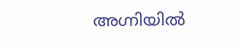അഗ്നിയിൽ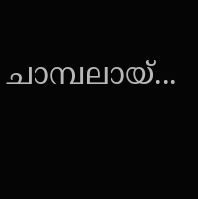ചാമ്പലായ്‌...